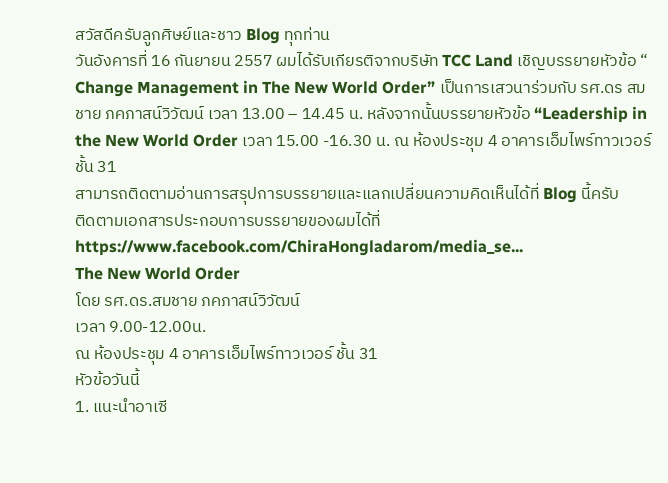สวัสดีครับลูกศิษย์และชาว Blog ทุกท่าน
วันอังคารที่ 16 กันยายน 2557 ผมได้รับเกียรติจากบริษัท TCC Land เชิญบรรยายหัวข้อ “ Change Management in The New World Order” เป็นการเสวนาร่วมกับ รศ.ดร สมชาย ภคภาสน์วิวัฒน์ เวลา 13.00 – 14.45 น. หลังจากนั้นบรรยายหัวข้อ “Leadership in the New World Order เวลา 15.00 -16.30 น. ณ ห้องประชุม 4 อาคารเอ็มไพร์ทาวเวอร์ ชั้น 31
สามารถติดตามอ่านการสรุปการบรรยายและแลกเปลี่ยนความคิดเห็นได้ที่ Blog นี้ครับ
ติดตามเอกสารประกอบการบรรยายของผมได้ที่ https://www.facebook.com/ChiraHongladarom/media_se...
The New World Order
โดย รศ.ดร.สมชาย ภคภาสน์วิวัฒน์
เวลา 9.00-12.00น.
ณ ห้องประชุม 4 อาคารเอ็มไพร์ทาวเวอร์ ชั้น 31
หัวข้อวันนี้
1. แนะนำอาเซี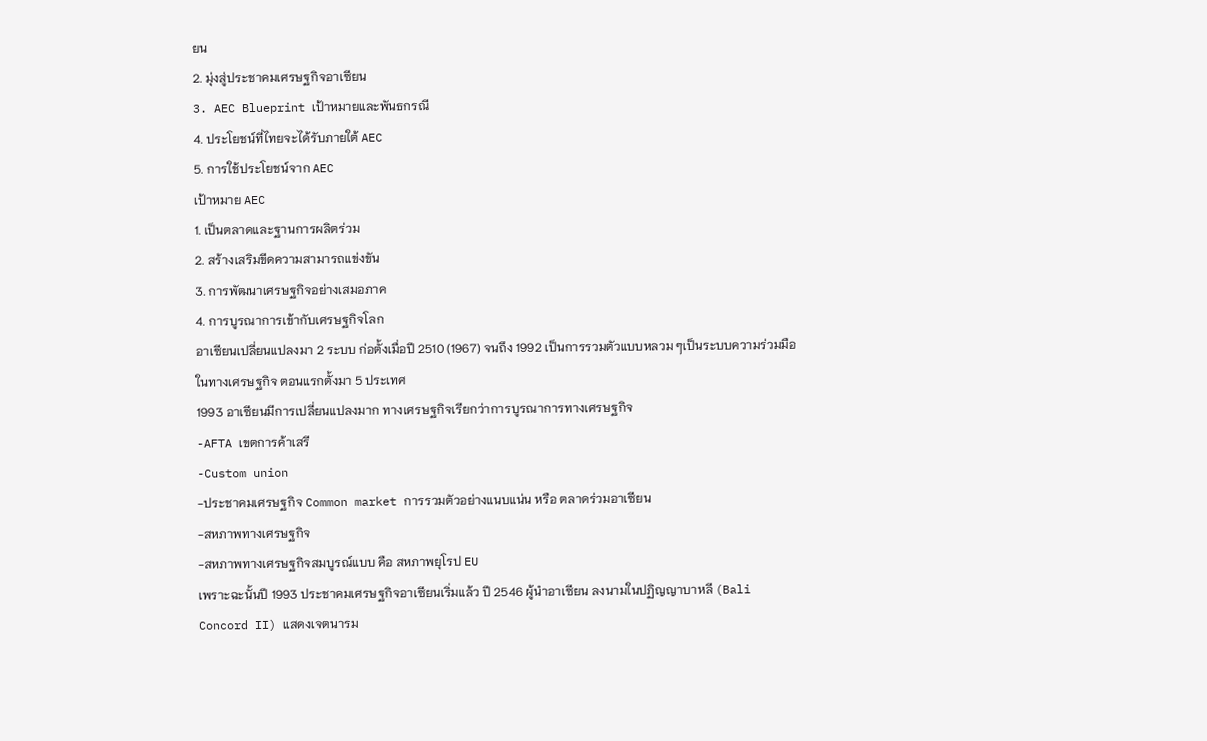ยน
2. มุ่งสู่ประชาคมเศรษฐกิจอาเซียน
3. AEC Blueprint เป้าหมายและพันธกรณี
4. ประโยชน์ที่ไทยจะได้รับภายใต้ AEC
5. การใช้ประโยชน์จาก AEC
เป้าหมาย AEC
1. เป็นตลาดและฐานการผลิตร่วม
2. สร้างเสริมขีดความสามารถแข่งขัน
3. การพัฒนาเศรษฐกิจอย่างเสมอภาค
4. การบูรณาการเข้ากับเศรษฐกิจโลก
อาเซียนเปลี่ยนแปลงมา 2 ระบบ ก่อตั้งเมื่อปี 2510 (1967) จนถึง 1992 เป็นการรวมตัวแบบหลวม ๆเป็นระบบความร่วมมือในทางเศรษฐกิจ ตอนแรกตั้งมา 5 ประเทศ
1993 อาเซียนมีการเปลี่ยนแปลงมาก ทางเศรษฐกิจเรียกว่าการบูรณาการทางเศรษฐกิจ
-AFTA เขตการค้าเสรี
-Custom union
-ประชาคมเศรษฐกิจ Common market การรวมตัวอย่างแนบแน่น หรือ ตลาดร่วมอาเซียน
-สหภาพทางเศรษฐกิจ
-สหภาพทางเศรษฐกิจสมบูรณ์แบบ คือ สหภาพยุโรป EU
เพราะฉะนั้นปี 1993 ประชาคมเศรษฐกิจอาเซียนเริ่มแล้ว ปี 2546 ผู้นำอาเซียน ลงนามในปฏิญญาบาหลี (Bali Concord II) แสดงเจตนารม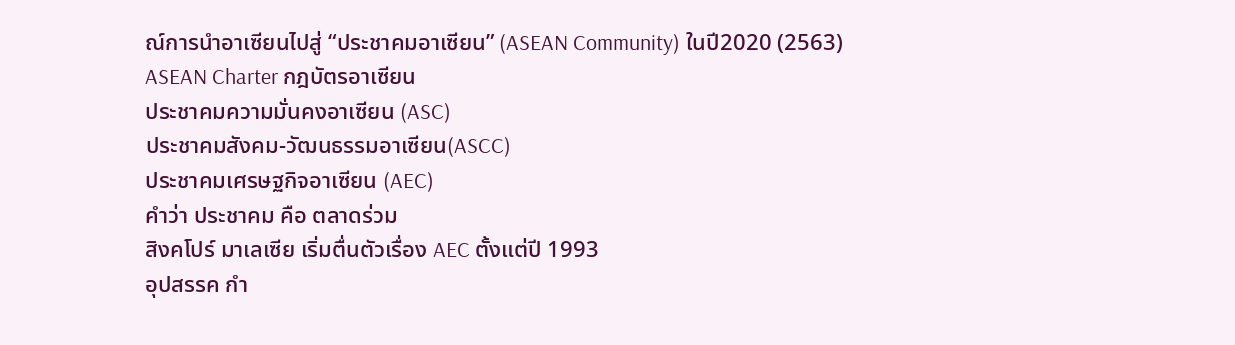ณ์การนำอาเซียนไปสู่ “ประชาคมอาเซียน” (ASEAN Community) ในปี2020 (2563)
ASEAN Charter กฎบัตรอาเซียน
ประชาคมความมั่นคงอาเซียน (ASC)
ประชาคมสังคม-วัฒนธรรมอาเซียน(ASCC)
ประชาคมเศรษฐกิจอาเซียน (AEC)
คำว่า ประชาคม คือ ตลาดร่วม
สิงคโปร์ มาเลเซีย เริ่มตื่นตัวเรื่อง AEC ตั้งแต่ปี 1993
อุปสรรค กำ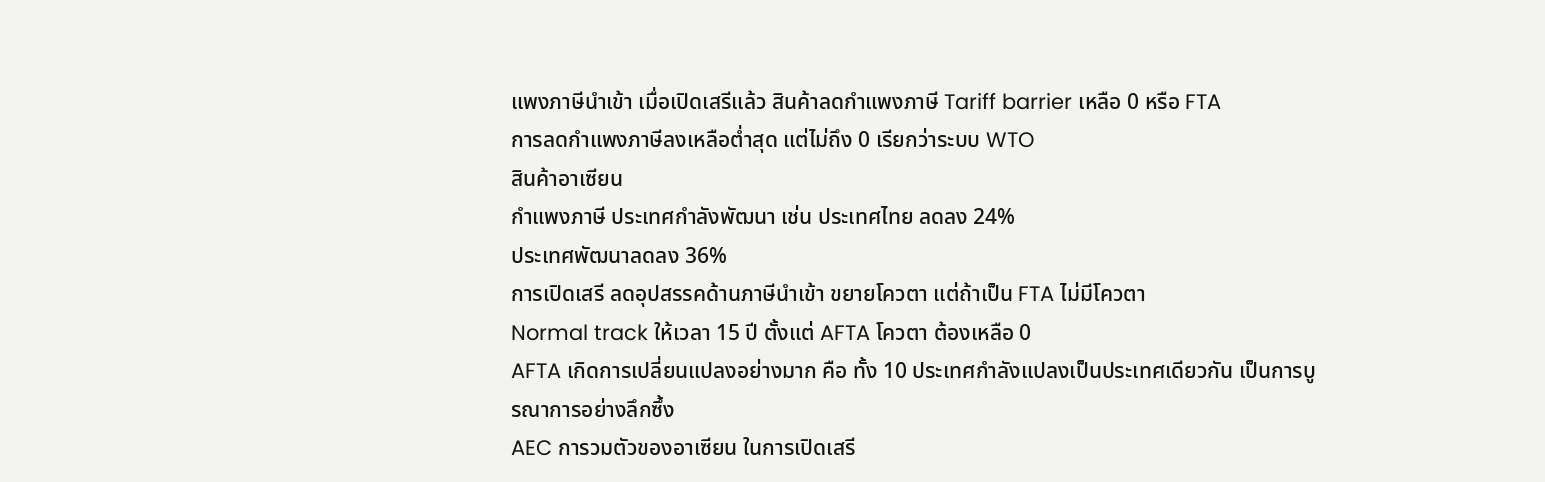แพงภาษีนำเข้า เมื่อเปิดเสรีแล้ว สินค้าลดกำแพงภาษี Tariff barrier เหลือ 0 หรือ FTA
การลดกำแพงภาษีลงเหลือต่ำสุด แต่ไม่ถึง 0 เรียกว่าระบบ WTO
สินค้าอาเซียน
กำแพงภาษี ประเทศกำลังพัฒนา เช่น ประเทศไทย ลดลง 24%
ประเทศพัฒนาลดลง 36%
การเปิดเสรี ลดอุปสรรคด้านภาษีนำเข้า ขยายโควตา แต่ถ้าเป็น FTA ไม่มีโควตา
Normal track ให้เวลา 15 ปี ตั้งแต่ AFTA โควตา ต้องเหลือ 0
AFTA เกิดการเปลี่ยนแปลงอย่างมาก คือ ทั้ง 10 ประเทศกำลังแปลงเป็นประเทศเดียวกัน เป็นการบูรณาการอย่างลึกซึ้ง
AEC การวมตัวของอาเซียน ในการเปิดเสรี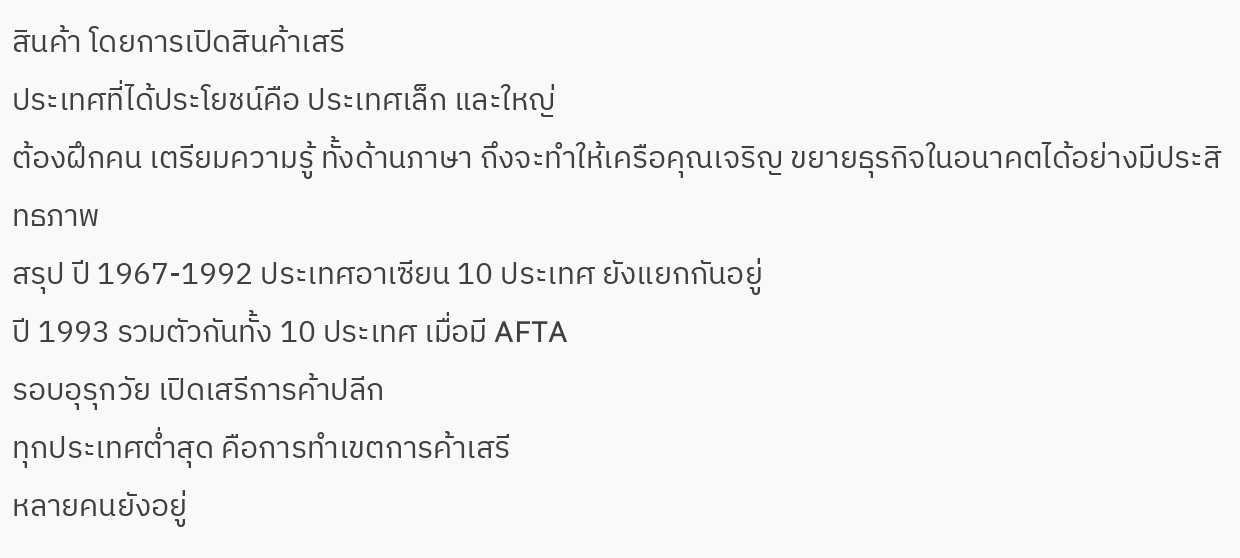สินค้า โดยการเปิดสินค้าเสรี
ประเทศที่ได้ประโยชน์คือ ประเทศเล็ก และใหญ่
ต้องฝึกคน เตรียมความรู้ ทั้งด้านภาษา ถึงจะทำให้เครือคุณเจริญ ขยายธุรกิจในอนาคตได้อย่างมีประสิทธภาพ
สรุป ปี 1967-1992 ประเทศอาเซียน 10 ประเทศ ยังแยกกันอยู่
ปี 1993 รวมตัวกันทั้ง 10 ประเทศ เมื่อมี AFTA
รอบอุรุกวัย เปิดเสรีการค้าปลีก
ทุกประเทศต่ำสุด คือการทำเขตการค้าเสรี
หลายคนยังอยู่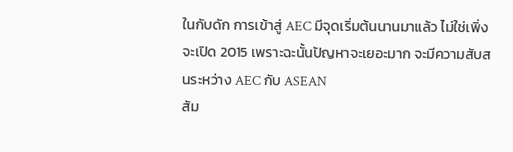ในกับดัก การเข้าสู่ AEC มีจุดเริ่มต้นนานมาแล้ว ไม่ใช่เพิ่งจะเปิด 2015 เพราะฉะนั้นปัญหาจะเยอะมาก จะมีความสับสนระหว่าง AEC กับ ASEAN
สัม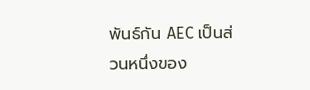พันธ์กัน AEC เป็นส่วนหนึ่งของ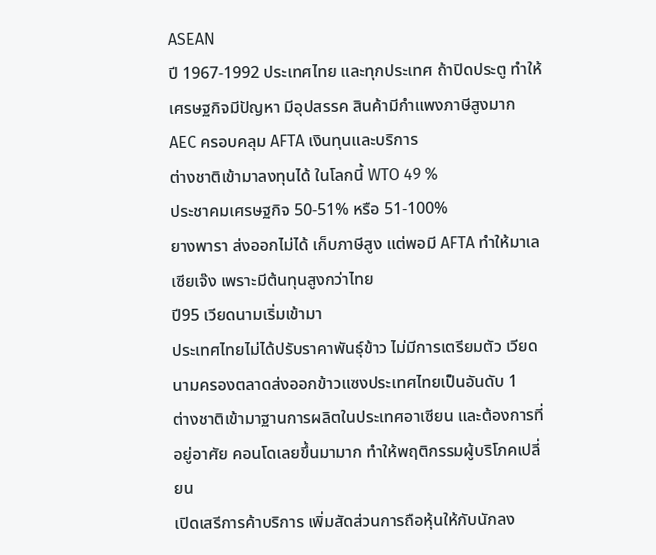ASEAN
ปี 1967-1992 ประเทศไทย และทุกประเทศ ถ้าปิดประตู ทำให้เศรษฐกิจมีปัญหา มีอุปสรรค สินค้ามีกำแพงภาษีสูงมาก
AEC ครอบคลุม AFTA เงินทุนและบริการ
ต่างชาติเข้ามาลงทุนได้ ในโลกนี้ WTO 49 %
ประชาคมเศรษฐกิจ 50-51% หรือ 51-100%
ยางพารา ส่งออกไม่ได้ เก็บภาษีสูง แต่พอมี AFTA ทำให้มาเลเซียเจ๊ง เพราะมีต้นทุนสูงกว่าไทย
ปี95 เวียดนามเริ่มเข้ามา
ประเทศไทยไม่ได้ปรับราคาพันธุ์ข้าว ไม่มีการเตรียมตัว เวียดนามครองตลาดส่งออกข้าวแซงประเทศไทยเป็นอันดับ 1
ต่างชาติเข้ามาฐานการผลิตในประเทศอาเซียน และต้องการที่อยู่อาศัย คอนโดเลยขึ้นมามาก ทำให้พฤติกรรมผู้บริโภคเปลี่ยน
เปิดเสรีการค้าบริการ เพิ่มสัดส่วนการถือหุ้นให้กับนักลง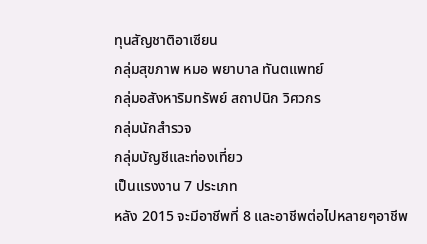ทุนสัญชาติอาเซียน
กลุ่มสุขภาพ หมอ พยาบาล ทันตแพทย์
กลุ่มอสังหาริมทรัพย์ สถาปนิก วิศวกร
กลุ่มนักสำรวจ
กลุ่มบัญชีและท่องเที่ยว
เป็นแรงงาน 7 ประเภท
หลัง 2015 จะมีอาชีพที่ 8 และอาชีพต่อไปหลายๆอาชีพ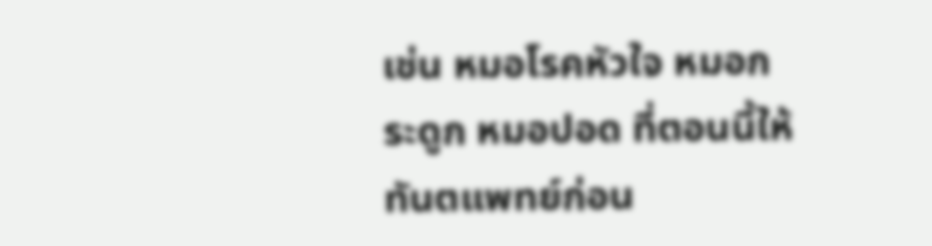เช่น หมอโรคหัวใจ หมอกระดูก หมอปอด ที่ตอนนี้ให้ทันตแพทย์ก่อน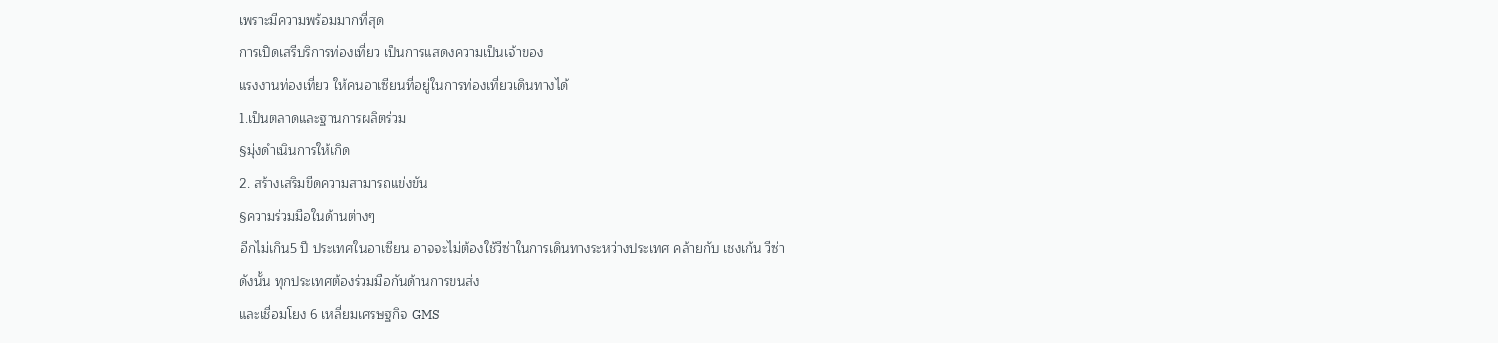เพราะมีความพร้อมมากที่สุด
การเปิดเสรีบริการท่องเที่ยว เป็นการแสดงความเป็นเจ้าของ
แรงงานท่องเที่ยว ให้คนอาเซียนที่อยู่ในการท่องเที่ยวเดินทางได้
1.เป็นตลาดและฐานการผลิตร่วม
§มุ่งดำเนินการให้เกิด
2. สร้างเสริมขีดความสามารถแข่งขัน
§ความร่วมมือในด้านต่างๆ
อีกไม่เกิน5 ปี ประเทศในอาเซียน อาจจะไม่ต้องใช้วีซ่าในการเดินทางระหว่างประเทศ คล้ายกับ เชงเก้น วีซ่า
ดังนั้น ทุกประเทศต้องร่วมมือกันด้านการขนส่ง
และเชื่อมโยง 6 เหลี่ยมเศรษฐกิจ GMS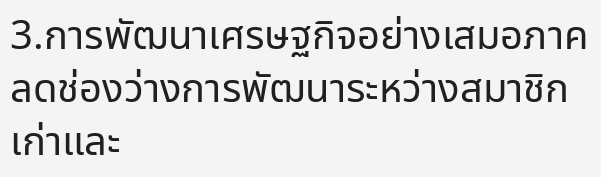3.การพัฒนาเศรษฐกิจอย่างเสมอภาค
ลดช่องว่างการพัฒนาระหว่างสมาชิกเก่าและ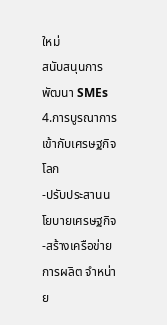ใหม่
สนับสนุนการพัฒนา SMEs
4.การบูรณาการเข้ากับเศรษฐกิจโลก
-ปรับประสานนโยบายเศรษฐกิจ
-สร้างเครือข่ายการผลิต จำหน่าย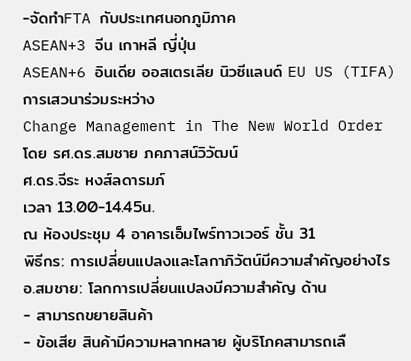-จัดทำFTA กับประเทศนอกภูมิภาค
ASEAN+3 จีน เกาหลี ญี่ปุ่น
ASEAN+6 อินเดีย ออสเตรเลีย นิวซีแลนด์ EU US (TIFA)
การเสวนาร่วมระหว่าง
Change Management in The New World Order
โดย รศ.ดร.สมชาย ภคภาสน์วิวัฒน์
ศ.ดร.จีระ หงส์ลดารมภ์
เวลา 13.00-14.45น.
ณ ห้องประชุม 4 อาคารเอ็มไพร์ทาวเวอร์ ชั้น 31
พิธีกร: การเปลี่ยนแปลงและโลกาภิวัตน์มีความสำคัญอย่างไร
อ.สมชาย: โลกการเปลี่ยนแปลงมีความสำคัญ ด้าน
- สามารถขยายสินค้า
- ข้อเสีย สินค้ามีความหลากหลาย ผู้บริโภคสามารถเลื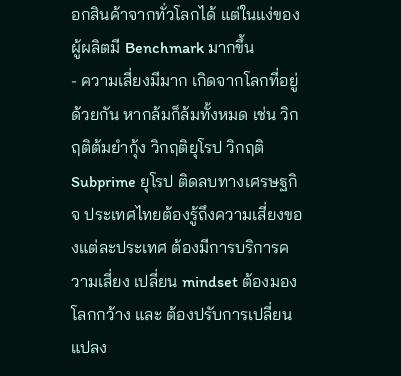อกสินค้าจากทั่วโลกได้ แต่ในแง่ของผู้ผลิตมี Benchmark มากขึ้น
- ความเสี่ยงมีมาก เกิดจากโลกที่อยู่ด้วยกัน หากล้มก็ล้มทั้งหมด เช่น วิกฤติต้มยำกุ้ง วิกฤติยุโรป วิกฤติ Subprime ยุโรป ติดลบทางเศรษฐกิจ ประเทศไทยต้องรู้ถึงความเสี่ยงของแต่ละประเทศ ต้องมีการบริการความเสี่ยง เปลี่ยน mindset ต้องมองโลกกว้าง และ ต้องปรับการเปลี่ยนแปลง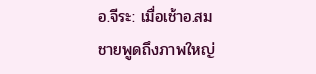อ.จีระ: เมื่อเช้าอ.สมชายพูดถึงภาพใหญ่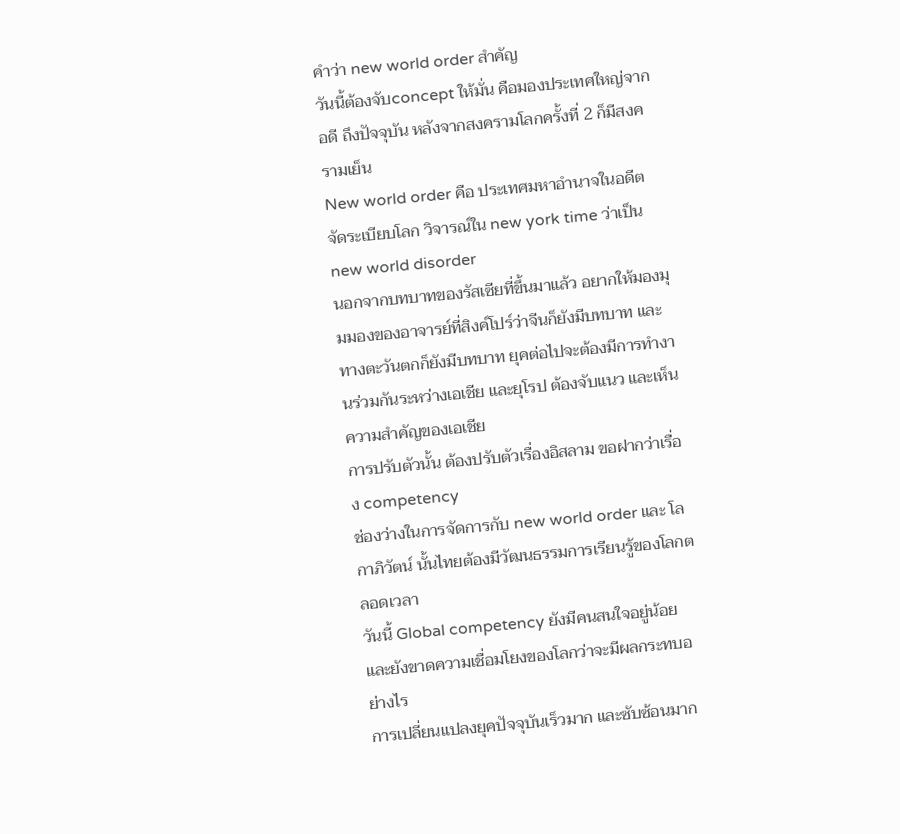คำว่า new world order สำคัญ
วันนี้ต้องจับconcept ให้มั่น คือมองประเทศใหญ่จากอดี ถึงปัจจุบัน หลังจากสงครามโลกครั้งที่ 2 ก็มีสงครามเย็น
New world order คือ ประเทศมหาอำนาจในอดีต จัดระเบียบโลก วิจารณ์ใน new york time ว่าเป็น new world disorder
นอกจากบทบาทของรัสเซียที่ขึ้นมาแล้ว อยากให้มองมุมมองของอาจารย์ที่สิงค์โปร์ว่าจีนก็ยังมีบทบาท และทางตะวันตกก็ยังมีบทบาท ยุคต่อไปจะต้องมีการทำงานร่วมกันระหว่างเอเชีย และยุโรป ต้องจับแนว และเห็นความสำคัญของเอเชีย
การปรับตัวนั้น ต้องปรับตัวเรื่องอิสลาม ขอฝากว่าเรื่อง competency
ช่องว่างในการจัดการกับ new world order และ โลกาภิวัตน์ นั้นไทยต้องมีวัฒนธรรมการเรียนรู้ของโลกตลอดเวลา
วันนี้ Global competency ยังมีคนสนใจอยู่น้อย และยังขาดความเชื่อมโยงของโลกว่าจะมีผลกระทบอย่างไร
การเปลี่ยนแปลงยุคปัจจุบันเร็วมาก และซับซ้อนมาก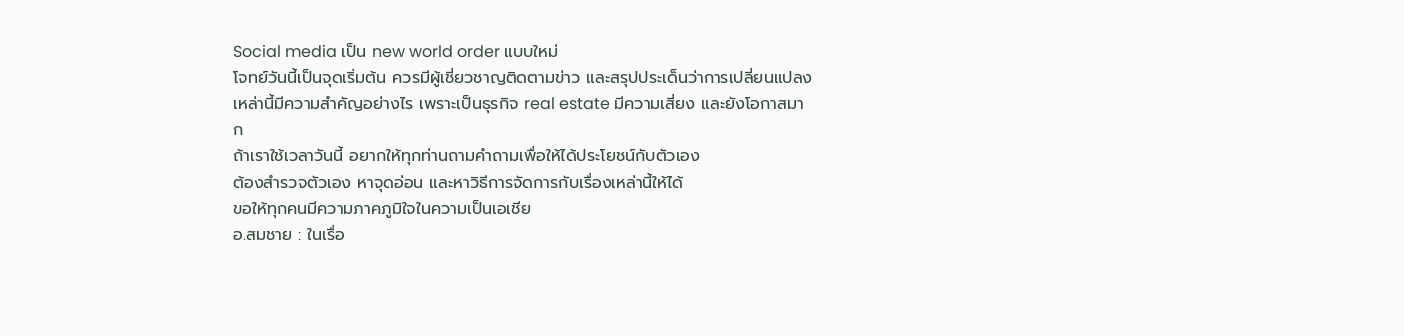Social media เป็น new world order แบบใหม่
โจทย์วันนี้เป็นจุดเริ่มต้น ควรมีผู้เชี่ยวชาญติดตามข่าว และสรุปประเด็นว่าการเปลี่ยนแปลงเหล่านี้มีความสำคัญอย่างไร เพราะเป็นธุรกิจ real estate มีความเสี่ยง และยังโอกาสมาก
ถ้าเราใช้เวลาวันนี้ อยากให้ทุกท่านถามคำถามเพื่อให้ได้ประโยชน์กับตัวเอง
ต้องสำรวจตัวเอง หาจุดอ่อน และหาวิธีการจัดการกับเรื่องเหล่านี้ให้ได้
ขอให้ทุกคนมีความภาคภูมิใจในความเป็นเอเชีย
อ.สมชาย : ในเรื่อ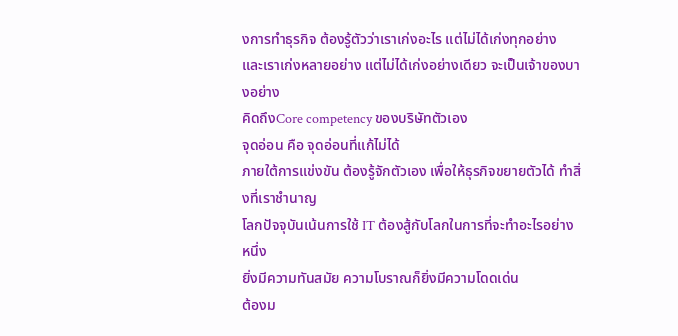งการทำธุรกิจ ต้องรู้ตัวว่าเราเก่งอะไร แต่ไม่ได้เก่งทุกอย่าง
และเราเก่งหลายอย่าง แต่ไม่ได้เก่งอย่างเดียว จะเป็นเจ้าของบางอย่าง
คิดถึงCore competency ของบริษัทตัวเอง
จุดอ่อน คือ จุดอ่อนที่แก้ไม่ได้
ภายใต้การแข่งขัน ต้องรู้จักตัวเอง เพื่อให้ธุรกิจขยายตัวได้ ทำสิ่งที่เราชำนาญ
โลกปัจจุบันเน้นการใช้ IT ต้องสู้กับโลกในการที่จะทำอะไรอย่างหนึ่ง
ยิ่งมีความทันสมัย ความโบราณก็ยิ่งมีความโดดเด่น
ต้องม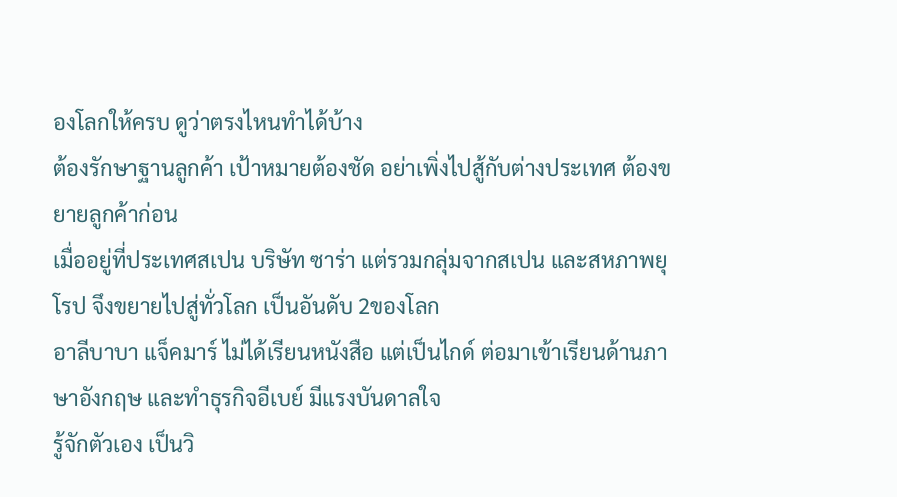องโลกให้ครบ ดูว่าตรงไหนทำได้บ้าง
ต้องรักษาฐานลูกค้า เป้าหมายต้องชัด อย่าเพิ่งไปสู้กับต่างประเทศ ต้องขยายลูกค้าก่อน
เมื่ออยู่ที่ประเทศสเปน บริษัท ซาร่า แต่รวมกลุ่มจากสเปน และสหภาพยุโรป จึงขยายไปสู่ทั่วโลก เป็นอันดับ 2ของโลก
อาลีบาบา แจ็คมาร์ ไม่ได้เรียนหนังสือ แต่เป็นไกด์ ต่อมาเข้าเรียนด้านภาษาอังกฤษ และทำธุรกิจอีเบย์ มีแรงบันดาลใจ
รู้จักตัวเอง เป็นวิ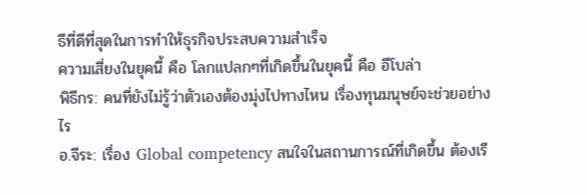ธีที่ดีที่สุดในการทำให้ธุรกิจประสบความสำเร็จ
ความเสี่ยงในยุคนี้ คือ โลกแปลกๆที่เกิดขึ้นในยุคนี้ คือ อีโบล่า
พิธีกร: คนที่ยังไม่รู้ว่าตัวเองต้องมุ่งไปทางไหน เรื่องทุนมนุษย์จะช่วยอย่างไร
อ.จีระ: เรื่อง Global competency สนใจในสถานการณ์ที่เกิดขึ้น ต้องเรี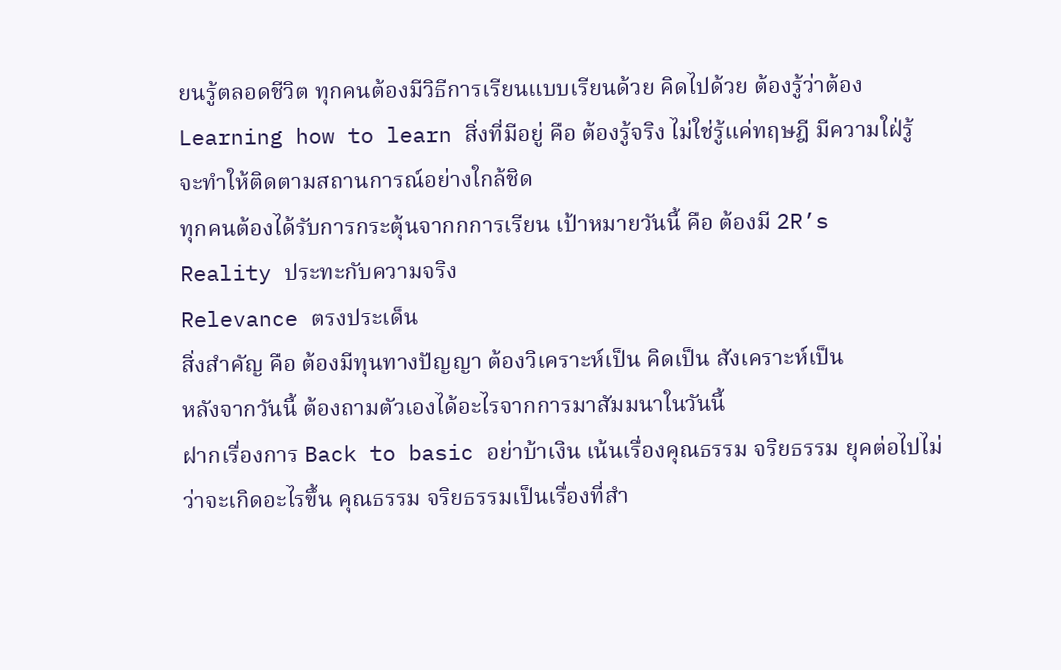ยนรู้ตลอดชีวิต ทุกคนต้องมีวิธีการเรียนแบบเรียนด้วย คิดไปด้วย ต้องรู้ว่าต้อง Learning how to learn สิ่งที่มีอยู่ คือ ต้องรู้จริง ไม่ใช่รู้แค่ทฤษฎี มีความใฝ่รู้ จะทำให้ติดตามสถานการณ์อย่างใกล้ชิด
ทุกคนต้องได้รับการกระตุ้นจากกการเรียน เป้าหมายวันนี้ คือ ต้องมี 2R’s
Reality ประทะกับความจริง
Relevance ตรงประเด็น
สิ่งสำคัญ คือ ต้องมีทุนทางปัญญา ต้องวิเคราะห์เป็น คิดเป็น สังเคราะห์เป็น
หลังจากวันนี้ ต้องถามตัวเองได้อะไรจากการมาสัมมนาในวันนี้
ฝากเรื่องการ Back to basic อย่าบ้าเงิน เน้นเรื่องคุณธรรม จริยธรรม ยุคต่อไปไม่ว่าจะเกิดอะไรขึ้น คุณธรรม จริยธรรมเป็นเรื่องที่สำ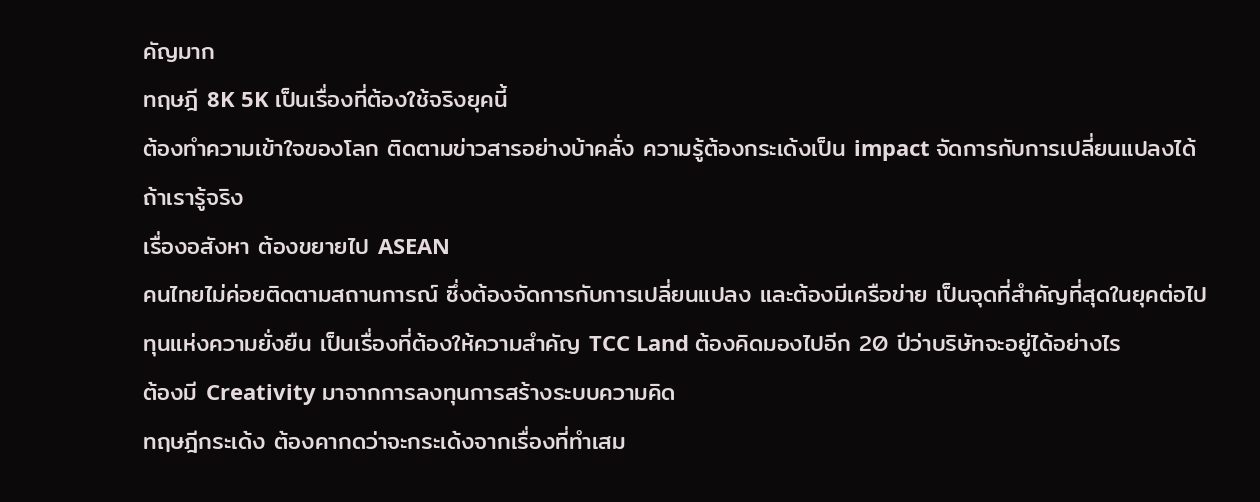คัญมาก
ทฤษฎี 8K 5K เป็นเรื่องที่ต้องใช้จริงยุคนี้
ต้องทำความเข้าใจของโลก ติดตามข่าวสารอย่างบ้าคลั่ง ความรู้ต้องกระเด้งเป็น impact จัดการกับการเปลี่ยนแปลงได้ถ้าเรารู้จริง
เรื่องอสังหา ต้องขยายไป ASEAN
คนไทยไม่ค่อยติดตามสถานการณ์ ซึ่งต้องจัดการกับการเปลี่ยนแปลง และต้องมีเครือข่าย เป็นจุดที่สำคัญที่สุดในยุคต่อไป
ทุนแห่งความยั่งยืน เป็นเรื่องที่ต้องให้ความสำคัญ TCC Land ต้องคิดมองไปอีก 20 ปีว่าบริษัทจะอยู่ได้อย่างไร
ต้องมี Creativity มาจากการลงทุนการสร้างระบบความคิด
ทฤษฎีกระเด้ง ต้องคากดว่าจะกระเด้งจากเรื่องที่ทำเสม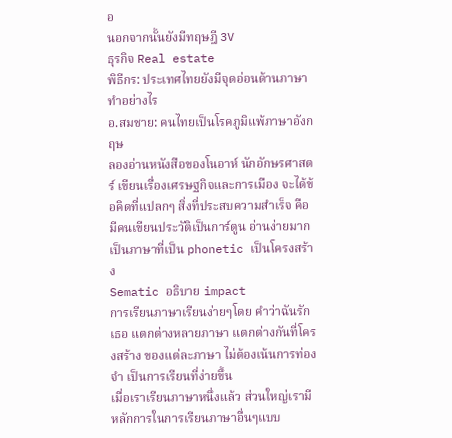อ
นอกจากนั้นยังมีทฤษฎี 3V
ธุรกิจ Real estate
พิธีกร: ประเทศไทยยังมีจุดอ่อนด้านภาษา ทำอย่างไร
อ.สมชาย: คนไทยเป็นโรคภูมิแพ้ภาษาอังกฤษ
ลองอ่านหนังสือของโนอาห์ นักอักษรศาสตร์ เขียนเรื่องเศรษฐกิจและการเมือง จะได้ข้อคิดที่แปลกๆ สิ่งที่ประสบความสำเร็จ คือ มีคนเขียนประวัติเป็นการ์ตูน อ่านง่ายมาก เป็นภาษาที่เป็น phonetic เป็นโครงสร้าง
Sematic อธิบาย impact
การเรียนภาษาเรียนง่ายๆโดย คำว่าฉันรักเธอ แตกต่างหลายภาษา แตกต่างกันที่โครงสร้าง ของแต่ละภาษา ไม่ต้องเน้นการท่องจำ เป็นการเรียนที่ง่ายขึ้น
เมื่อเราเรียนภาษาหนึ่งแล้ว ส่วนใหญ่เรามีหลักการในการเรียนภาษาอื่นๆแบบ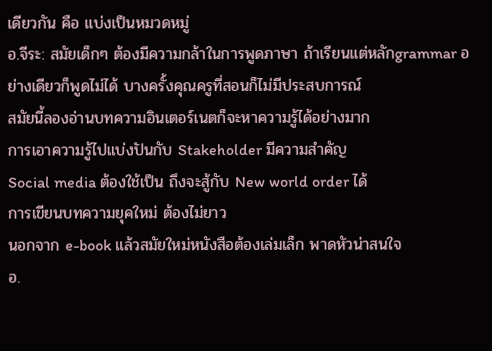เดียวกัน คือ แบ่งเป็นหมวดหมู่
อ.จีระ: สมัยเด็กๆ ต้องมีความกล้าในการพูดภาษา ถ้าเรียนแต่หลักgrammar อย่างเดียวก็พูดไม่ได้ บางครั้งคุณครูที่สอนก็ไม่มีประสบการณ์
สมัยนี้ลองอ่านบทความอินเตอร์เนตก็จะหาความรู้ได้อย่างมาก
การเอาความรู้ไปแบ่งปันกับ Stakeholder มีความสำคัญ
Social media ต้องใช้เป็น ถึงจะสู้กับ New world order ได้
การเขียนบทความยุคใหม่ ต้องไม่ยาว
นอกจาก e-book แล้วสมัยใหม่หนังสือต้องเล่มเล็ก พาดหัวน่าสนใจ
อ.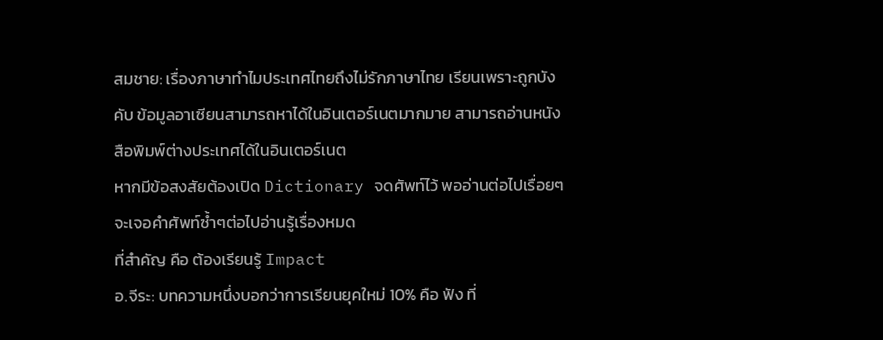สมชาย: เรื่องภาษาทำไมประเทศไทยถึงไม่รักภาษาไทย เรียนเพราะถูกบังคับ ข้อมูลอาเซียนสามารถหาได้ในอินเตอร์เนตมากมาย สามารถอ่านหนังสือพิมพ์ต่างประเทศได้ในอินเตอร์เนต
หากมีข้อสงสัยต้องเปิด Dictionary จดศัพท์ไว้ พออ่านต่อไปเรื่อยๆ จะเจอคำศัพท์ซ้ำๆต่อไปอ่านรู้เรื่องหมด
ที่สำคัญ คือ ต้องเรียนรู้ Impact
อ.จีระ: บทความหนึ่งบอกว่าการเรียนยุคใหม่ 10% คือ ฟัง ที่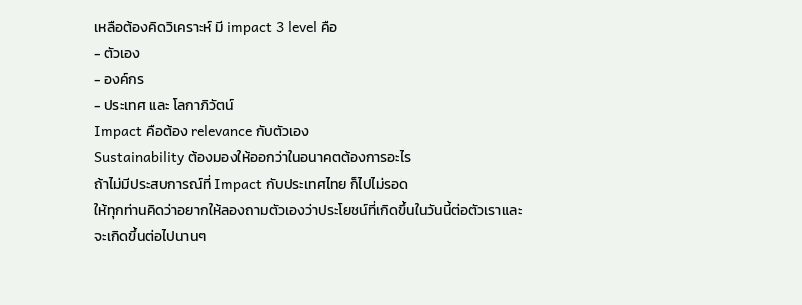เหลือต้องคิดวิเคราะห์ มี impact 3 level คือ
- ตัวเอง
- องค์กร
- ประเทศ และ โลกาภิวัตน์
Impact คือต้อง relevance กับตัวเอง
Sustainability ต้องมองให้ออกว่าในอนาคตต้องการอะไร
ถ้าไม่มีประสบการณ์ที่ Impact กับประเทศไทย ก็ไปไม่รอด
ให้ทุกท่านคิดว่าอยากให้ลองถามตัวเองว่าประโยชน์ที่เกิดขึ้นในวันนี้ต่อตัวเราและจะเกิดขึ้นต่อไปนานๆ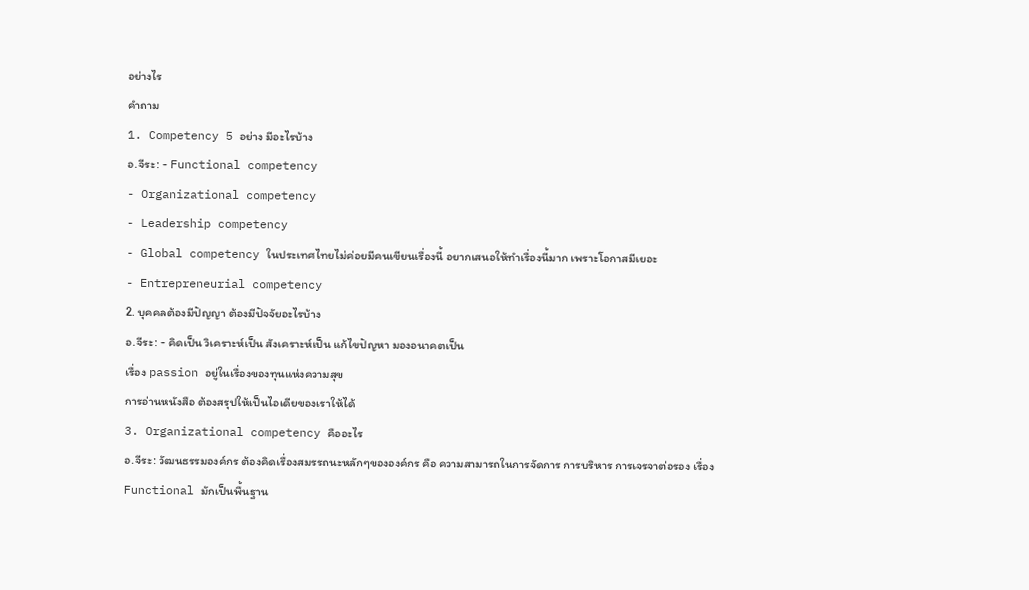อย่างไร
คำถาม
1. Competency 5 อย่าง มีอะไรบ้าง
อ.จีระ: - Functional competency
- Organizational competency
- Leadership competency
- Global competency ในประเทศไทยไม่ค่อยมีคนเขียนเรื่องนี้ อยากเสนอให้ทำเรื่องนี้มาก เพราะโอกาสมีเยอะ
- Entrepreneurial competency
2. บุคคลต้องมีปัญญา ต้องมีปัจจัยอะไรบ้าง
อ.จีระ: - คิดเป็น วิเคราะห์เป็น สังเคราะห์เป็น แก้ไขปัญหา มองอนาคตเป็น
เรื่อง passion อยู่ในเรื่องของทุนแห่งความสุข
การอ่านหนังสือ ต้องสรุปให้เป็นไอเดียของเราให้ได้
3. Organizational competency คืออะไร
อ.จีระ: วัฒนธรรมองค์กร ต้องคิดเรื่องสมรรถนะหลักๆขององค์กร คือ ความสามารถในการจัดการ การบริหาร การเจรจาต่อรอง เรื่อง Functional มักเป็นพื้นฐาน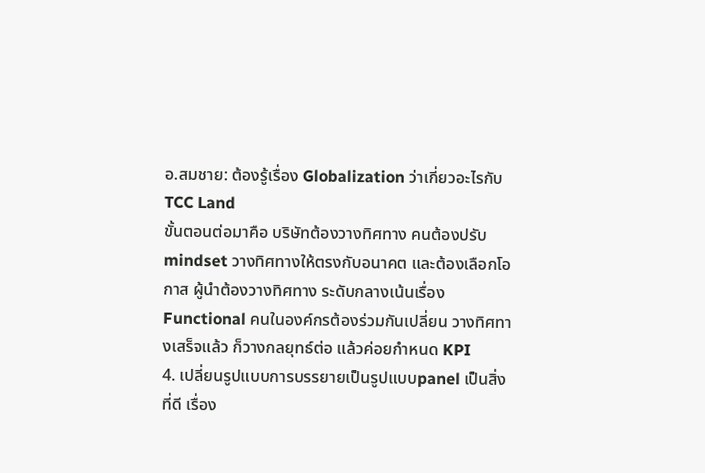อ.สมชาย: ต้องรู้เรื่อง Globalization ว่าเกี่ยวอะไรกับ TCC Land
ขั้นตอนต่อมาคือ บริษัทต้องวางทิศทาง คนต้องปรับ mindset วางทิศทางให้ตรงกับอนาคต และต้องเลือกโอกาส ผู้นำต้องวางทิศทาง ระดับกลางเน้นเรื่อง Functional คนในองค์กรต้องร่วมกันเปลี่ยน วางทิศทางเสร็จแล้ว ก็วางกลยุทธ์ต่อ แล้วค่อยกำหนด KPI
4. เปลี่ยนรูปแบบการบรรยายเป็นรูปแบบpanel เป็นสิ่งที่ดี เรื่อง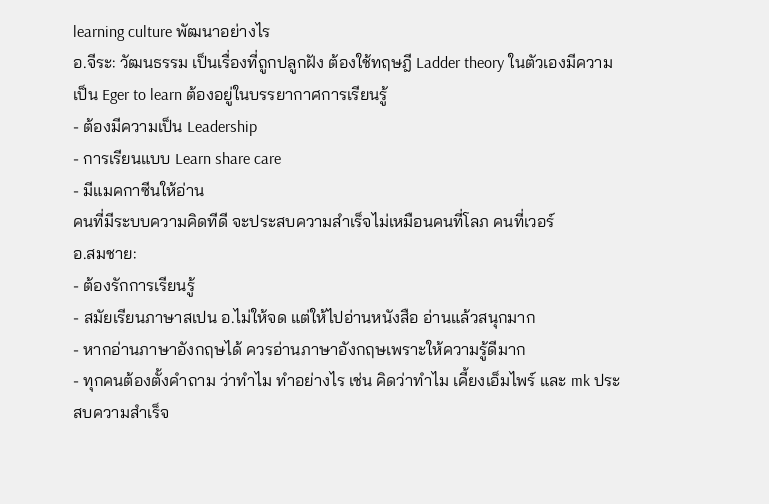learning culture พัฒนาอย่างไร
อ.จีระ: วัฒนธรรม เป็นเรื่องที่ถูกปลูกฝัง ต้องใช้ทฤษฎี Ladder theory ในตัวเองมีความเป็น Eger to learn ต้องอยู่ในบรรยากาศการเรียนรู้
- ต้องมีความเป็น Leadership
- การเรียนแบบ Learn share care
- มีแมคกาซีนให้อ่าน
คนที่มีระบบความคิดทีดี จะประสบความสำเร็จไม่เหมือนคนที่โลภ คนที่เวอร์
อ.สมชาย:
- ต้องรักการเรียนรู้
- สมัยเรียนภาษาสเปน อ.ไม่ให้จด แต่ให้ไปอ่านหนังสือ อ่านแล้วสนุกมาก
- หากอ่านภาษาอังกฤษได้ ควรอ่านภาษาอังกฤษเพราะให้ความรู้ดีมาก
- ทุกคนต้องตั้งคำถาม ว่าทำไม ทำอย่างไร เช่น คิดว่าทำไม เคี้ยงเอ็มไพร์ และ mk ประสบความสำเร็จ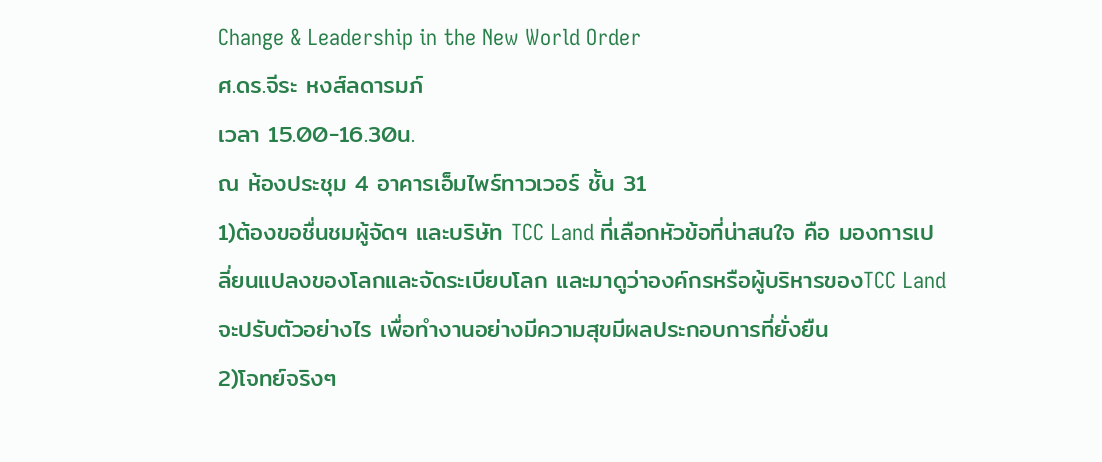Change & Leadership in the New World Order
ศ.ดร.จีระ หงส์ลดารมภ์
เวลา 15.00-16.30น.
ณ ห้องประชุม 4 อาคารเอ็มไพร์ทาวเวอร์ ชั้น 31
1)ต้องขอชื่นชมผู้จัดฯ และบริษัท TCC Land ที่เลือกหัวข้อที่น่าสนใจ คือ มองการเปลี่ยนแปลงของโลกและจัดระเบียบโลก และมาดูว่าองค์กรหรือผู้บริหารของTCC Land จะปรับตัวอย่างไร เพื่อทำงานอย่างมีความสุขมีผลประกอบการที่ยั่งยืน
2)โจทย์จริงๆ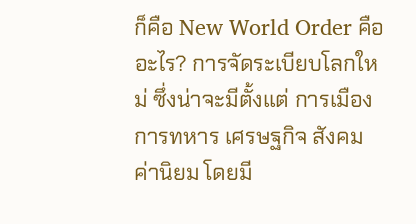ก็คือ New World Order คือ อะไร? การจัดระเบียบโลกใหม่ ซึ่งน่าจะมีตั้งแต่ การเมือง การทหาร เศรษฐกิจ สังคม ค่านิยม โดยมี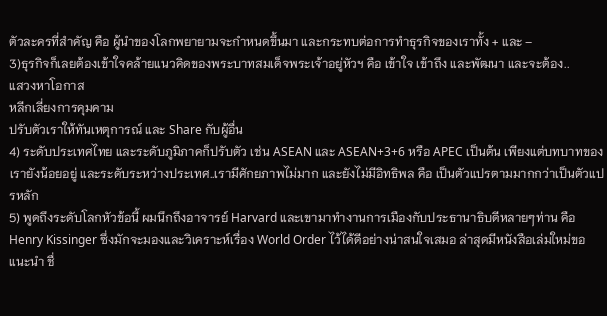ตัวละครที่สำคัญ คือ ผู้นำของโลกพยายามจะกำหนดขึ้นมา และกระทบต่อการทำธุรกิจของเราทั้ง + และ –
3)ธุรกิจก็เลยต้องเข้าใจคล้ายแนวคิดของพระบาทสมเด็จพระเจ้าอยู่หัวฯ คือ เข้าใจ เข้าถึง และพัฒนา และจะต้อง..
แสวงหาโอกาส
หลีกเลี่ยงการคุมคาม
ปรับตัวเราให้ทันเหตุการณ์ และ Share กับผู้อื่น
4) ระดับประเทศไทย และระดับภูมิภาคก็ปรับตัว เช่น ASEAN และ ASEAN+3+6 หรือ APEC เป็นต้น เพียงแต่บทบาทของเรายังน้อยอยู่ และระดับระหว่างประเทศ..เรามีศักยภาพไม่มาก และยังไม่มีอิทธิพล คือ เป็นตัวแปรตามมากกว่าเป็นตัวแปรหลัก
5) พูดถึงระดับโลกหัวข้อนี้ ผมนึกถึงอาจารย์ Harvard และเขามาทำงานการเมืองกับประธานาธิบดีหลายๆท่าน คือ Henry Kissinger ซึ่งมักจะมองและวิเคราะห์เรื่อง World Order ไว้ได้ดีอย่างน่าสนใจเสมอ ล่าสุดมีหนังสือเล่มใหม่ขอแนะนำ ชื่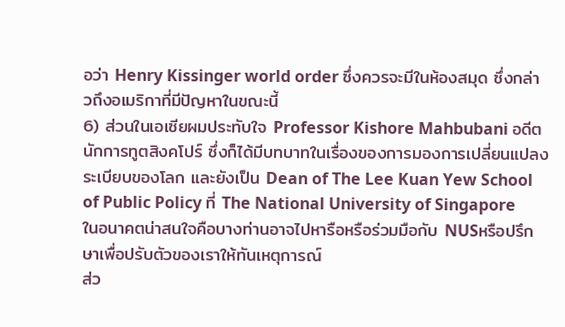อว่า Henry Kissinger world order ซึ่งควรจะมีในห้องสมุด ซึ่งกล่าวถึงอเมริกาที่มีปัญหาในขณะนี้
6) ส่วนในเอเซียผมประทับใจ Professor Kishore Mahbubani อดีตนักการทูตสิงคโปร์ ซึ่งก็ได้มีบทบาทในเรื่องของการมองการเปลี่ยนแปลงระเบียบของโลก และยังเป็น Dean of The Lee Kuan Yew School of Public Policy ที่ The National University of Singapore ในอนาคตน่าสนใจคือบางท่านอาจไปหารือหรือร่วมมือกับ NUSหรือปรึกษาเพื่อปรับตัวของเราให้ทันเหตุการณ์
ส่ว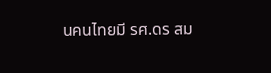นคนไทยมี รศ.ดร สม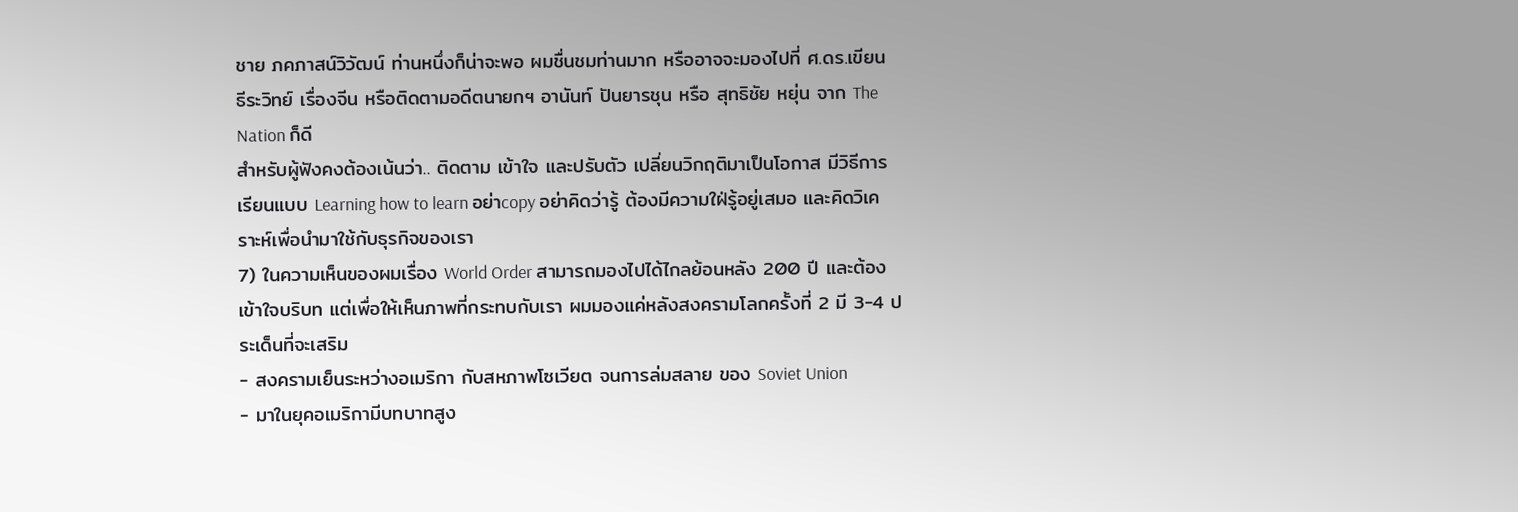ชาย ภคภาสน์วิวัฒน์ ท่านหนึ่งก็น่าจะพอ ผมชื่นชมท่านมาก หรืออาจจะมองไปที่ ศ.ดร.เขียน ธีระวิทย์ เรื่องจีน หรือติดตามอดีตนายกฯ อานันท์ ปันยารชุน หรือ สุทธิชัย หยุ่น จาก The Nation ก็ดี
สำหรับผู้ฟังคงต้องเน้นว่า.. ติดตาม เข้าใจ และปรับตัว เปลี่ยนวิกฤติมาเป็นโอกาส มีวิธีการเรียนแบบ Learning how to learn อย่าcopy อย่าคิดว่ารู้ ต้องมีความใฝ่รู้อยู่เสมอ และคิดวิเคราะห์เพื่อนำมาใช้กับธุรกิจของเรา
7) ในความเห็นของผมเรื่อง World Order สามารถมองไปได้ไกลย้อนหลัง 200 ปี และต้องเข้าใจบริบท แต่เพื่อให้เห็นภาพที่กระทบกับเรา ผมมองแค่หลังสงครามโลกครั้งที่ 2 มี 3-4 ประเด็นที่จะเสริม
- สงครามเย็นระหว่างอเมริกา กับสหภาพโซเวียต จนการล่มสลาย ของ Soviet Union
- มาในยุคอเมริกามีบทบาทสูง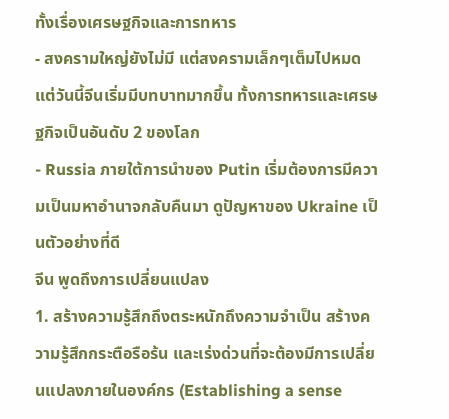ทั้งเรื่องเศรษฐกิจและการทหาร
- สงครามใหญ่ยังไม่มี แต่สงครามเล็กๆเต็มไปหมด แต่วันนี้จีนเริ่มมีบทบาทมากขึ้น ทั้งการทหารและเศรษฐกิจเป็นอันดับ 2 ของโลก
- Russia ภายใต้การนำของ Putin เริ่มต้องการมีความเป็นมหาอำนาจกลับคืนมา ดูปัญหาของ Ukraine เป็นตัวอย่างที่ดี
จีน พูดถึงการเปลี่ยนแปลง
1. สร้างความรู้สึกถึงตระหนักถึงความจำเป็น สร้างความรู้สึกกระตือรือร้น และเร่งด่วนที่จะต้องมีการเปลี่ยนแปลงภายในองค์กร (Establishing a sense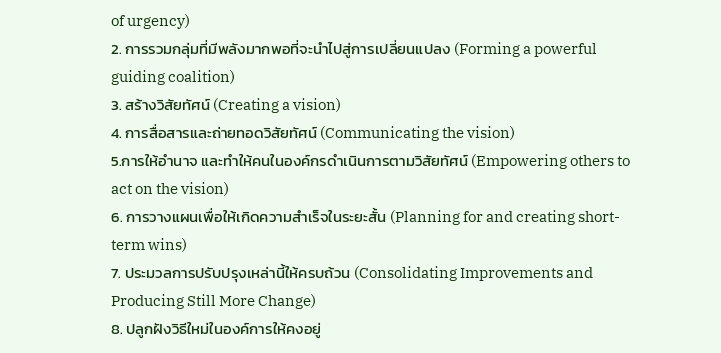of urgency)
2. การรวมกลุ่มที่มีพลังมากพอที่จะนำไปสู่การเปลี่ยนแปลง (Forming a powerful guiding coalition)
3. สร้างวิสัยทัศน์ (Creating a vision)
4. การสื่อสารและถ่ายทอดวิสัยทัศน์ (Communicating the vision)
5.การให้อำนาจ และทำให้คนในองค์กรดำเนินการตามวิสัยทัศน์ (Empowering others to act on the vision)
6. การวางแผนเพื่อให้เกิดความสำเร็จในระยะสั้น (Planning for and creating short-term wins)
7. ประมวลการปรับปรุงเหล่านี้ให้ครบถ้วน (Consolidating Improvements and Producing Still More Change)
8. ปลูกฝังวิธีใหม่ในองค์การให้คงอยู่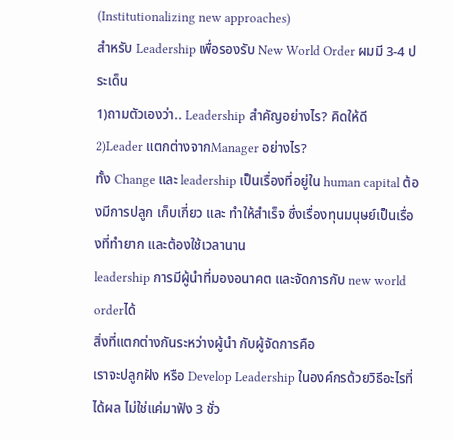(Institutionalizing new approaches)
สำหรับ Leadership เพื่อรองรับ New World Order ผมมี 3-4 ประเด็น
1)ถามตัวเองว่า.. Leadership สำคัญอย่างไร? คิดให้ดี
2)Leader แตกต่างจากManager อย่างไร?
ทั้ง Change และ leadership เป็นเรื่องที่อยู่ใน human capital ต้องมีการปลูก เก็บเกี่ยว และ ทำให้สำเร็จ ซึ่งเรื่องทุนมนุษย์เป็นเรื่องที่ทำยาก และต้องใช้เวลานาน
leadership การมีผู้นำที่มองอนาคต และจัดการกับ new world orderได้
สิ่งที่แตกต่างกันระหว่างผู้นำ กับผู้จัดการคือ
เราจะปลูกฝัง หรือ Develop Leadership ในองค์กรด้วยวิธีอะไรที่ได้ผล ไม่ใช่แค่มาฟัง 3 ชั่ว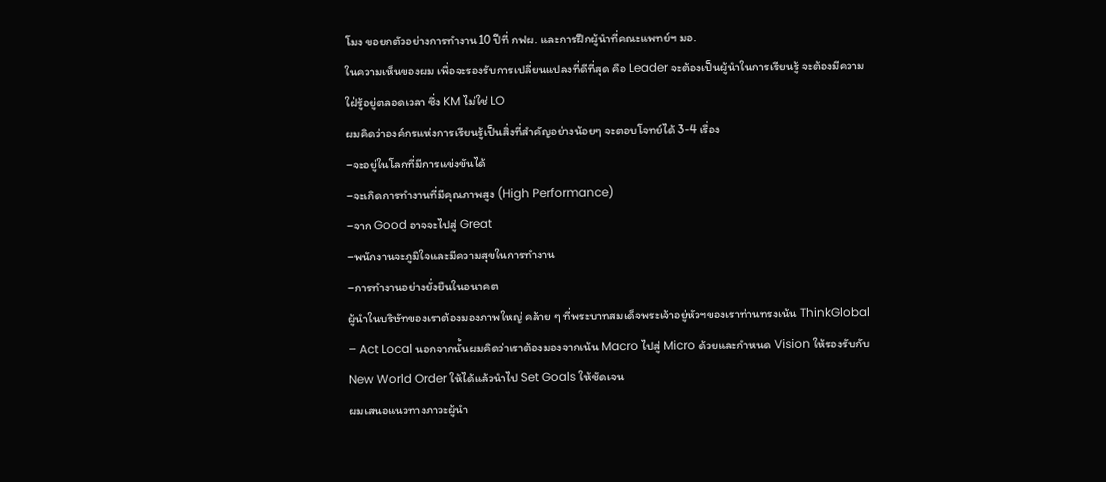โมง ขอยกตัวอย่างการทำงาน10 ปีที่ กฟผ. และการฝึกผู้นำที่คณะแพทย์ฯ มอ.
ในความเห็นของผม เพื่อจะรองรับการเปลี่ยนแปลงที่ดีที่สุด คือ Leader จะต้องเป็นผู้นำในการเรียนรู้ จะต้องมีความใฝ่รู้อยู่ตลอดเวลา ซึ่ง KM ไม่ใช่ LO
ผมคิดว่าองค์กรแห่งการเรียนรู้เป็นสิ่งที่สำคัญอย่างน้อยๆ จะตอบโจทย์ได้ 3-4 เรื่อง
–จะอยู่ในโลกที่มีการแข่งขันได้
–จะเกิดการทำงานที่มีคุณภาพสูง (High Performance)
–จาก Good อาจจะไปสู่ Great
–พนักงานจะภูมิใจและมีความสุขในการทำงาน
–การทำงานอย่างยั่งยืนในอนาคต
ผู้นำในบริษัทของเราต้องมองภาพใหญ่ คล้าย ๆ ที่พระบาทสมเด็จพระเจ้าอยู่หัวฯของเราท่านทรงเน้น ThinkGlobal – Act Local นอกจากนั้นผมคิดว่าเราต้องมองจากเน้น Macro ไปสู่ Micro ด้วยและกำหนด Vision ให้รองรับกับ New World Order ให้ได้แล้วนำไป Set Goals ให้ชัดเจน
ผมเสนอแนวทางภาวะผู้นำ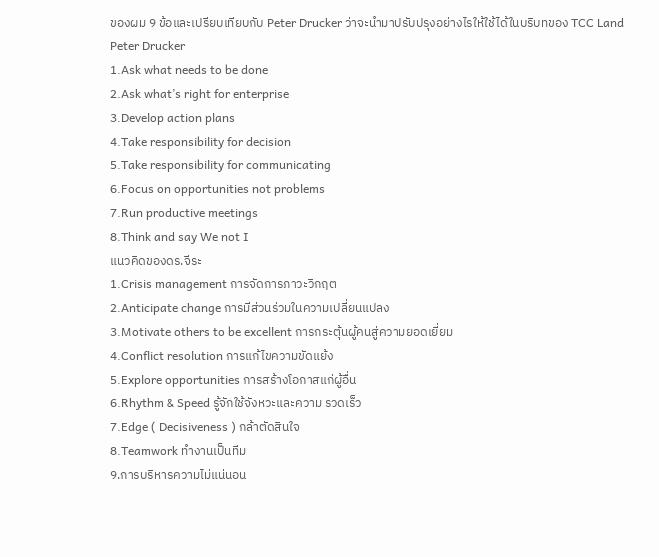ของผม 9 ข้อและเปรียบเทียบกับ Peter Drucker ว่าจะนำมาปรับปรุงอย่างไรให้ใช้ได้ในบริบทของ TCC Land
Peter Drucker
1.Ask what needs to be done
2.Ask what’s right for enterprise
3.Develop action plans
4.Take responsibility for decision
5.Take responsibility for communicating
6.Focus on opportunities not problems
7.Run productive meetings
8.Think and say We not I
แนวคิดของดร.จีระ
1.Crisis management การจัดการภาวะวิกฤต
2.Anticipate change การมีส่วนร่วมในความเปลี่ยนแปลง
3.Motivate others to be excellent การกระตุ้นผู้คนสู่ความยอดเยี่ยม
4.Conflict resolution การแก้ไขความขัดแย้ง
5.Explore opportunities การสร้างโอกาสแก่ผู้อื่น
6.Rhythm & Speed รู้จักใช้จังหวะและความ รวดเร็ว
7.Edge ( Decisiveness ) กล้าตัดสินใจ
8.Teamwork ทำงานเป็นทีม
9.การบริหารความไม่แน่นอน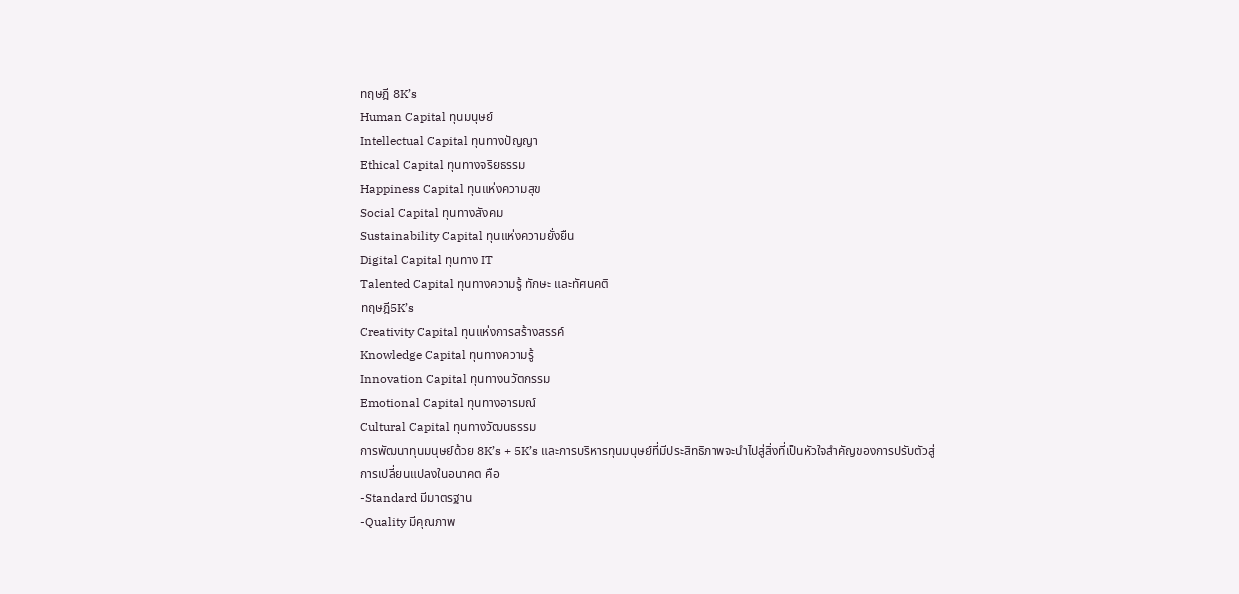ทฤษฎี 8K’s
Human Capital ทุนมนุษย์
Intellectual Capital ทุนทางปัญญา
Ethical Capital ทุนทางจริยธรรม
Happiness Capital ทุนแห่งความสุข
Social Capital ทุนทางสังคม
Sustainability Capital ทุนแห่งความยั่งยืน
Digital Capital ทุนทาง IT
Talented Capital ทุนทางความรู้ ทักษะ และทัศนคติ
ทฤษฎี5K’s
Creativity Capital ทุนแห่งการสร้างสรรค์
Knowledge Capital ทุนทางความรู้
Innovation Capital ทุนทางนวัตกรรม
Emotional Capital ทุนทางอารมณ์
Cultural Capital ทุนทางวัฒนธรรม
การพัฒนาทุนมนุษย์ด้วย 8K’s + 5K’s และการบริหารทุนมนุษย์ที่มีประสิทธิภาพจะนำไปสู่สิ่งที่เป็นหัวใจสำคัญของการปรับตัวสู่การเปลี่ยนแปลงในอนาคต คือ
-Standard มีมาตรฐาน
-Quality มีคุณภาพ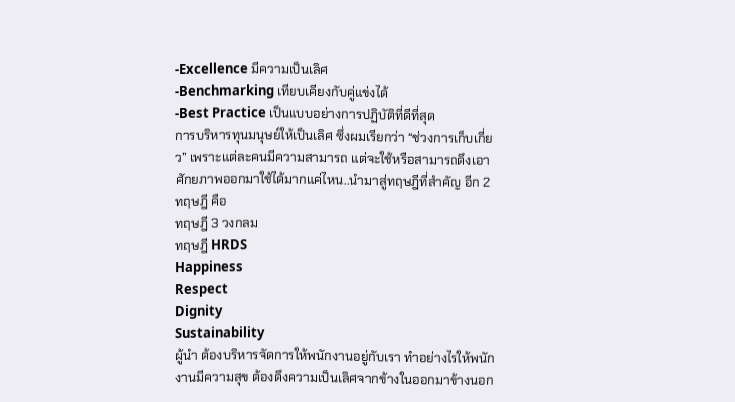-Excellence มีความเป็นเลิศ
-Benchmarking เทียบเคียงกับคู่แข่งได้
-Best Practice เป็นแบบอย่างการปฏิบัติที่ดีที่สุด
การบริหารทุนมนุษย์ให้เป็นเลิศ ซึ่งผมเรียกว่า “ช่วงการเก็บเกี่ยว” เพราะแต่ละคนมีความสามารถ แต่จะใช้หรือสามารถดึงเอาศักยภาพออกมาใช้ได้มากแค่ไหน..นำมาสู่ทฤษฎีที่สำคัญ อีก 2 ทฤษฎี คือ
ทฤษฎี 3 วงกลม
ทฤษฎี HRDS
Happiness
Respect
Dignity
Sustainability
ผู้นำ ต้องบริหารจัดการให้พนักงานอยู่กับเรา ทำอย่างไรให้พนักงานมีความสุข ต้องดึงความเป็นเลิศจากข้างในออกมาข้างนอก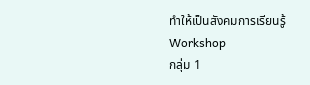ทำให้เป็นสังคมการเรียนรู้
Workshop
กลุ่ม 1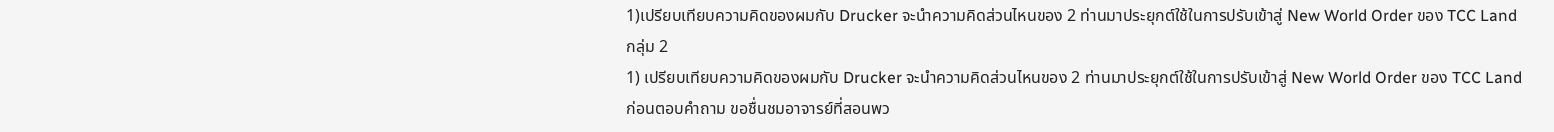1)เปรียบเทียบความคิดของผมกับ Drucker จะนำความคิดส่วนไหนของ 2 ท่านมาประยุกต์ใช้ในการปรับเข้าสู่ New World Order ของ TCC Land
กลุ่ม 2
1) เปรียบเทียบความคิดของผมกับ Drucker จะนำความคิดส่วนไหนของ 2 ท่านมาประยุกต์ใช้ในการปรับเข้าสู่ New World Order ของ TCC Land
ก่อนตอบคำถาม ขอชื่นชมอาจารย์ที่สอนพว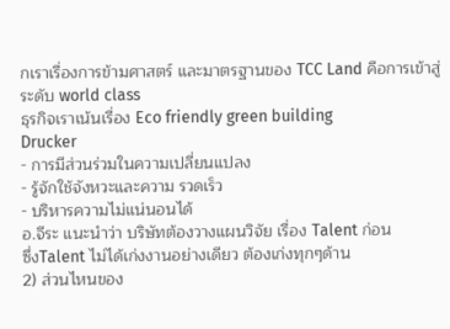กเราเรื่องการข้ามศาสตร์ และมาตรฐานของ TCC Land คือการเข้าสู่ระดับ world class
ธุรกิจเราเน้นเรื่อง Eco friendly green building
Drucker
- การมีส่วนร่วมในความเปลี่ยนแปลง
- รู้จักใช้จังหวะและความ รวดเร็ว
- บริหารความไม่แน่นอนได้
อ.จีระ แนะนำว่า บริษัทต้องวางแผนวิจัย เรื่อง Talent ก่อน
ซึ่งTalent ไม่ได้เก่งงานอย่างเดียว ต้องเก่งทุกๆด้าน
2) ส่วนไหนของ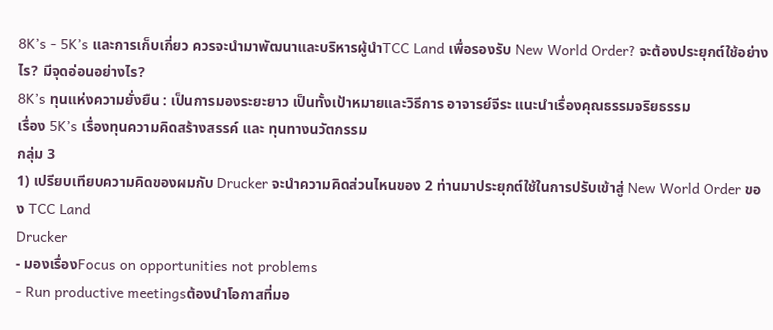8K’s - 5K’s และการเก็บเกี่ยว ควรจะนำมาพัฒนาและบริหารผู้นำTCC Land เพื่อรองรับ New World Order? จะต้องประยุกต์ใช้อย่างไร? มีจุดอ่อนอย่างไร?
8K’s ทุนแห่งความยั่งยืน : เป็นการมองระยะยาว เป็นทั้งเป้าหมายและวิธีการ อาจารย์จีระ แนะนำเรื่องคุณธรรมจริยธรรม
เรื่อง 5K’s เรื่องทุนความคิดสร้างสรรค์ และ ทุนทางนวัตกรรม
กลุ่ม 3
1) เปรียบเทียบความคิดของผมกับ Drucker จะนำความคิดส่วนไหนของ 2 ท่านมาประยุกต์ใช้ในการปรับเข้าสู่ New World Order ของ TCC Land
Drucker
- มองเรื่องFocus on opportunities not problems
- Run productive meetingsต้องนำโอกาสที่มอ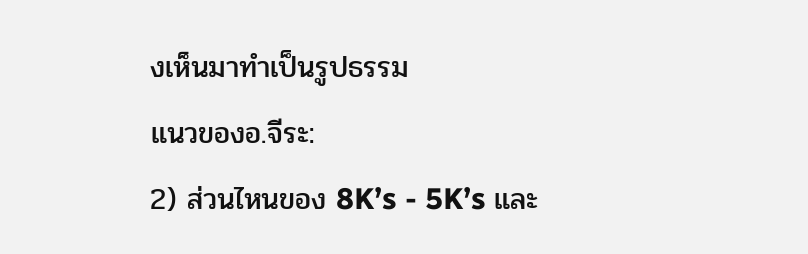งเห็นมาทำเป็นรูปธรรม
แนวของอ.จีระ:
2) ส่วนไหนของ 8K’s - 5K’s และ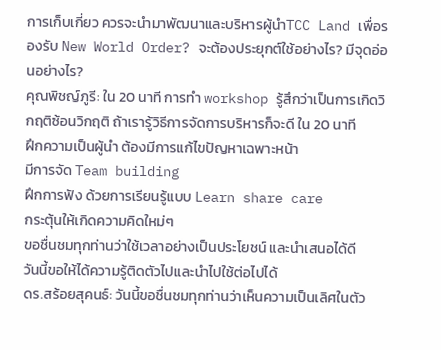การเก็บเกี่ยว ควรจะนำมาพัฒนาและบริหารผู้นำTCC Land เพื่อรองรับ New World Order? จะต้องประยุกต์ใช้อย่างไร? มีจุดอ่อนอย่างไร?
คุณพิชญ์ภูรี: ใน 20 นาที การทำ workshop รู้สึกว่าเป็นการเกิดวิกฤติซ้อนวิกฤติ ถ้าเรารู้วิธีการจัดการบริหารก็จะดี ใน 20 นาที
ฝึกความเป็นผู้นำ ต้องมีการแก้ไขปัญหาเฉพาะหน้า
มีการจัด Team building
ฝึกการฟัง ด้วยการเรียนรู้แบบ Learn share care
กระตุ้นให้เกิดความคิดใหม่ๆ
ขอชื่นชมทุกท่านว่าใช้เวลาอย่างเป็นประโยชน์ และนำเสนอได้ดี
วันนี้ขอให้ได้ความรู้ติดตัวไปและนำไปใช้ต่อไปได้
ดร.สร้อยสุคนธ์: วันนี้ขอชื่นชมทุกท่านว่าเห็นความเป็นเลิศในตัว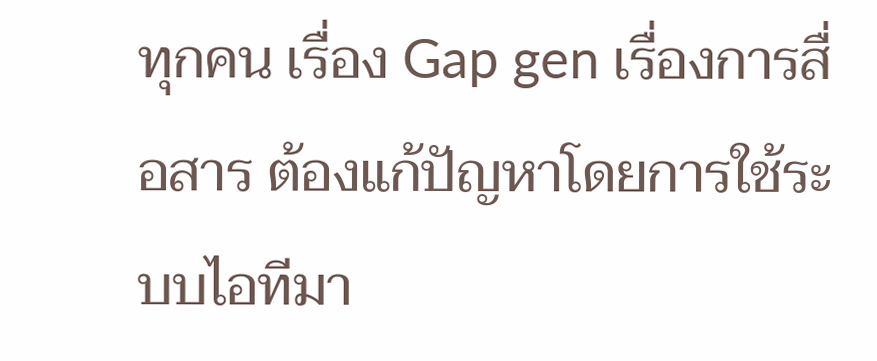ทุกคน เรื่อง Gap gen เรื่องการสื่อสาร ต้องแก้ปัญหาโดยการใช้ระบบไอทีมา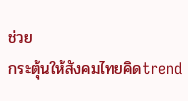ช่วย
กระตุ้นให้สังคมไทยคิดtrend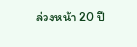ล่วงหน้า 20 ปี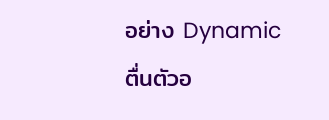อย่าง Dynamic ตื่นตัวอ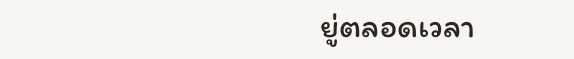ยู่ตลอดเวลา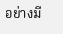อย่างมี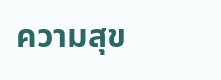ความสุข